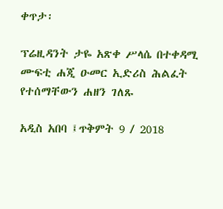ቀጥታ፡

ፕሬዚዳንት ታዬ አጽቀ ሥላሴ በተቀዳሚ ሙፍቲ ሐጂ ዑመር ኢድሪስ ሕልፈት የተሰማቸውን ሐዘን ገለጹ

አዲስ አበባ ፤ጥቅምት 9 / 2018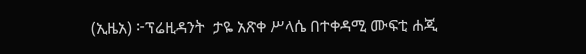(ኢዜአ) ፦ፕሬዚዳንት  ታዬ አጽቀ ሥላሴ በተቀዳሚ ሙፍቲ ሐጂ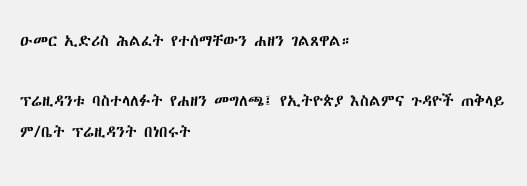ዑመር ኢድሪስ ሕልፈት የተሰማቸውን ሐዘን ገልጸዋል።

ፕሬዚዳንቱ ባስተላለፉት የሐዘን መግለጫ፤ የኢትዮጵያ እስልምና ጉዳዮች ጠቅላይ ም/ቤት ፕሬዚዳንት በነበሩት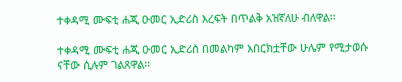ተቀዳሚ ሙፍቲ ሐጂ ዑመር ኢድሪስ እረፍት በጥልቅ አዝኛለሁ ብለዋል፡፡

ተቀዳሚ ሙፍቲ ሐጂ ዑመር ኢድሪስ በመልካም አበርክቷቸው ሁሌም የሚታወሱ ናቸው ሲሉም ገልጸዋል፡፡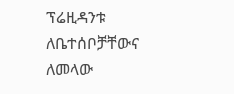ፕሬዚዳንቱ ለቤተሰቦቻቸውና ለመላው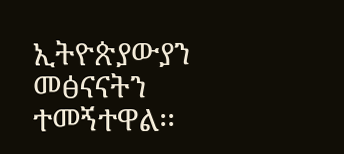ኢትዮጵያውያን መፅናናትን ተመኝተዋል፡፡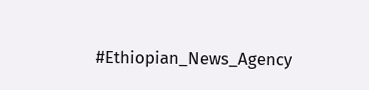#Ethiopian_News_Agency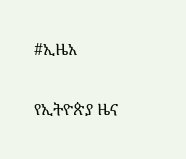#ኢዜአ

የኢትዮጵያ ዜና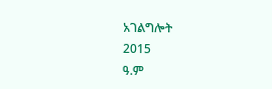አገልግሎት
2015
ዓ.ም